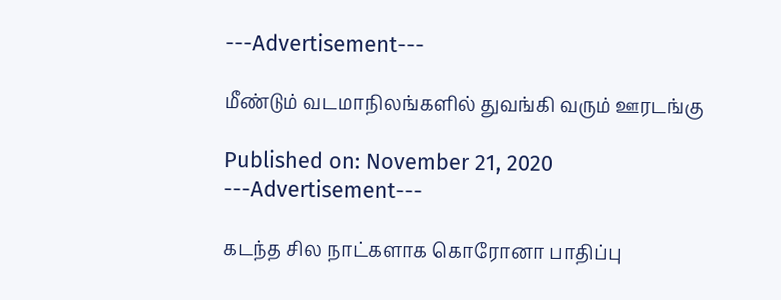---Advertisement---

மீண்டும் வடமாநிலங்களில் துவங்கி வரும் ஊரடங்கு

Published on: November 21, 2020
---Advertisement---

கடந்த சில நாட்களாக கொரோனா பாதிப்பு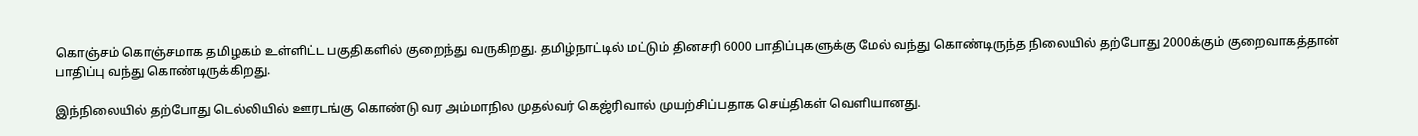கொஞ்சம் கொஞ்சமாக தமிழகம் உள்ளிட்ட பகுதிகளில் குறைந்து வருகிறது. தமிழ்நாட்டில் மட்டும் தினசரி 6000 பாதிப்புகளுக்கு மேல் வந்து கொண்டிருந்த நிலையில் தற்போது 2000க்கும் குறைவாகத்தான் பாதிப்பு வந்து கொண்டிருக்கிறது.

இந்நிலையில் தற்போது டெல்லியில் ஊரடங்கு கொண்டு வர அம்மாநில முதல்வர் கெஜ்ரிவால் முயற்சிப்பதாக செய்திகள் வெளியானது.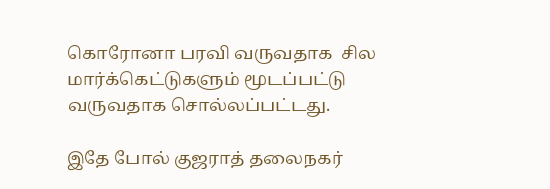கொரோனா பரவி வருவதாக  சில மார்க்கெட்டுகளும் மூடப்பட்டு வருவதாக சொல்லப்பட்டது.

இதே போல் குஜராத் தலைநகர்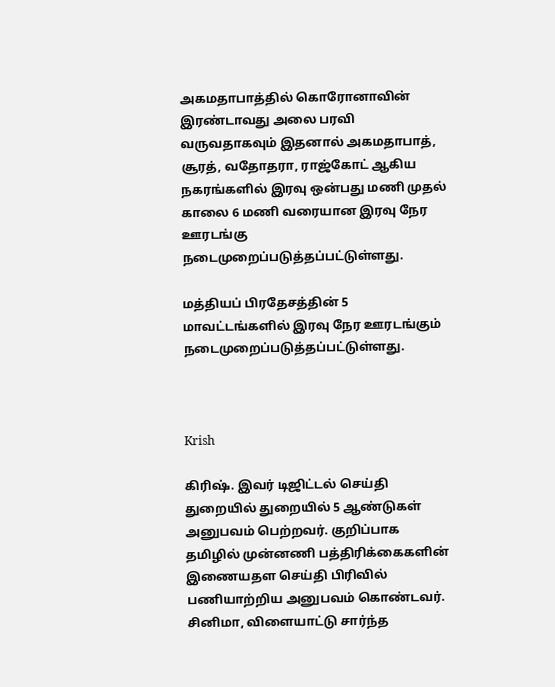அகமதாபாத்தில் கொரோனாவின் இரண்டாவது அலை பரவி வருவதாகவும் இதனால் அகமதாபாத், சூரத், வதோதரா, ராஜ்கோட் ஆகிய நகரங்களில் இரவு ஒன்பது மணி முதல் காலை 6 மணி வரையான இரவு நேர ஊரடங்கு நடைமுறைப்படுத்தப்பட்டுள்ளது.

மத்தியப் பிரதேசத்தின் 5 மாவட்டங்களில் இரவு நேர ஊரடங்கும் நடைமுறைப்படுத்தப்பட்டுள்ளது.



Krish

கிரிஷ். இவர் டிஜிட்டல் செய்தி துறையில் துறையில் 5 ஆண்டுகள் அனுபவம் பெற்றவர். குறிப்பாக தமிழில் முன்னணி பத்திரிக்கைகளின் இணையதள செய்தி பிரிவில் பணியாற்றிய அனுபவம் கொண்டவர். சினிமா, விளையாட்டு சார்ந்த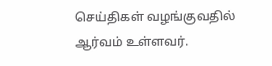செய்திகள் வழங்குவதில் ஆர்வம் உள்ளவர்.